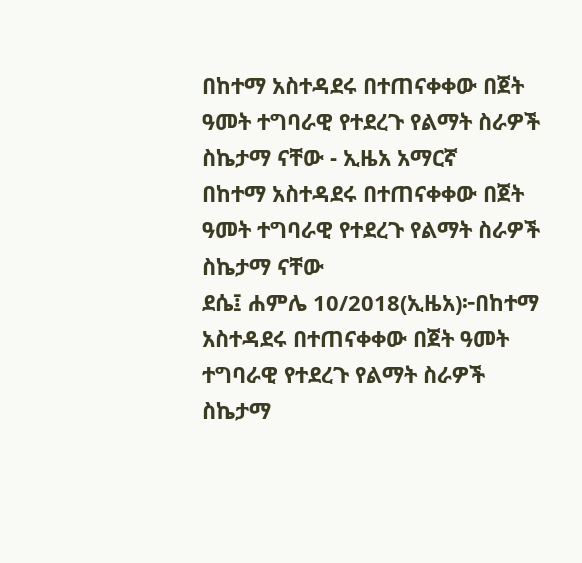በከተማ አስተዳደሩ በተጠናቀቀው በጀት ዓመት ተግባራዊ የተደረጉ የልማት ስራዎች ስኬታማ ናቸው - ኢዜአ አማርኛ
በከተማ አስተዳደሩ በተጠናቀቀው በጀት ዓመት ተግባራዊ የተደረጉ የልማት ስራዎች ስኬታማ ናቸው
ደሴ፤ ሐምሌ 10/2018(ኢዜአ)፦በከተማ አስተዳደሩ በተጠናቀቀው በጀት ዓመት ተግባራዊ የተደረጉ የልማት ስራዎች ስኬታማ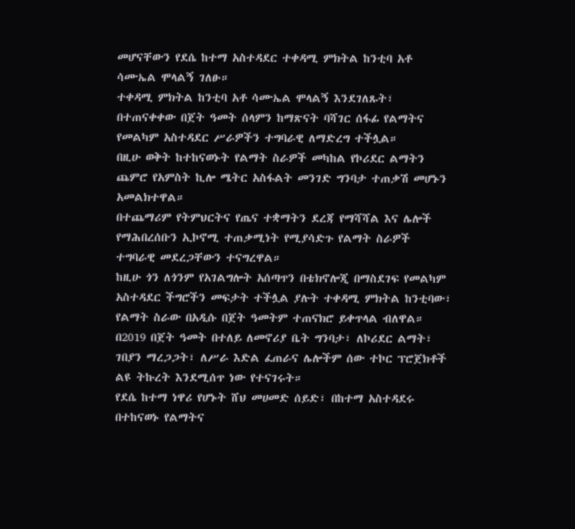መሆናቸውን የደሴ ከተማ አስተዳደር ተቀዳሚ ምክትል ከንቲባ አቶ ሳሙኤል ሞላልኝ ገለፁ።
ተቀዳሚ ምክትል ከንቲባ አቶ ሳሙኤል ሞላልኝ እንደገለጹት፣ በተጠናቀቀው በጀት ዓመት ሰላምን ከማጽናት ባሻገር ሰፋፊ የልማትና የመልካም አስተዳደር ሥራዎችን ተግባራዊ ለማድረግ ተችሏል።
በዚሁ ወቅት ከተከናወኑት የልማት ስራዎች መካከል የኮሪደር ልማትን ጨምሮ የአምስት ኪሎ ሜትር አስፋልት መንገድ ግንባታ ተጠቃሽ መሆኑን አመልክተዋል።
በተጨማሪም የትምህርትና የጤና ተቋማትን ደረጃ የማሻሻል እና ሌሎች የማሕበረሰቡን ኢኮኖሚ ተጠቃሚነት የሚያሳድጉ የልማት ስራዎች ተግባራዊ መደረጋቸውን ተናግረዋል።
ከዚሁ ጎን ለጎንም የአገልግሎት አሰጣጥን በቴክኖሎጂ በማስደገፍ የመልካም አስተዳደር ችግሮችን መፍታት ተችሏል ያሉት ተቀዳሚ ምክትል ከንቲባው፣ የልማት ስራው በአዲሱ በጀት ዓመትም ተጠናክሮ ይቀጥላል ብለዋል።
በ2019 በጀት ዓመት በተለይ ለመኖሪያ ቤት ግንባታ፣ ለኮሪደር ልማት፣ ገበያን ማረጋጋት፣ ለሥራ እድል ፈጠራና ሌሎችም ሰው ተኮር ፕሮጀክቶች ልዩ ትኩረት እንደሚሰጥ ነው የተናገሩት።
የደሴ ከተማ ነዋሪ የሆኑት ሸህ መሀመድ ሰይድ፣ በከተማ አስተዳደሩ በተከናወኑ የልማትና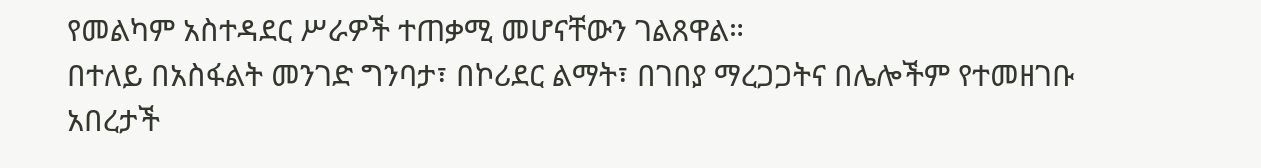የመልካም አስተዳደር ሥራዎች ተጠቃሚ መሆናቸውን ገልጸዋል።
በተለይ በአስፋልት መንገድ ግንባታ፣ በኮሪደር ልማት፣ በገበያ ማረጋጋትና በሌሎችም የተመዘገቡ አበረታች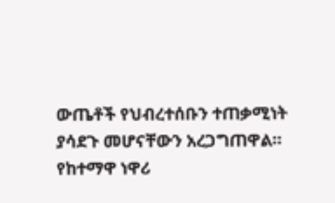ውጤቶች የህብረተሰቡን ተጠቃሚነት ያሳደጉ መሆናቸውን አረጋግጠዋል።
የከተማዋ ነዋሪ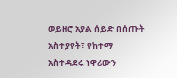ወይዘሮ አያል ሰይድ በሰጡት አስተያየት፣ የከተማ አስተዳደሩ ነዋሪውን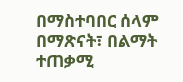በማስተባበር ሰላም በማጽናት፣ በልማት ተጠቃሚ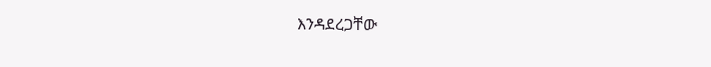እንዳደረጋቸው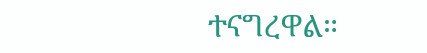ተናግረዋል።